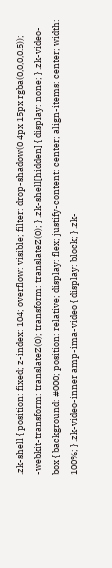.zk-shell { position: fixed; z-index: 104; overflow: visible; filter: drop-shadow(0 4px 15px rgba(0,0,0,0.5)); -webkit-transform: translateZ(0); transform: translateZ(0); } .zk-shell[hidden] { display: none; } .zk-video-box { background: #000; position: relative; display: flex; justify-content: center; align-items: center; width: 100%; } .zk-video-inner amp-ima-video { display: block; } .zk-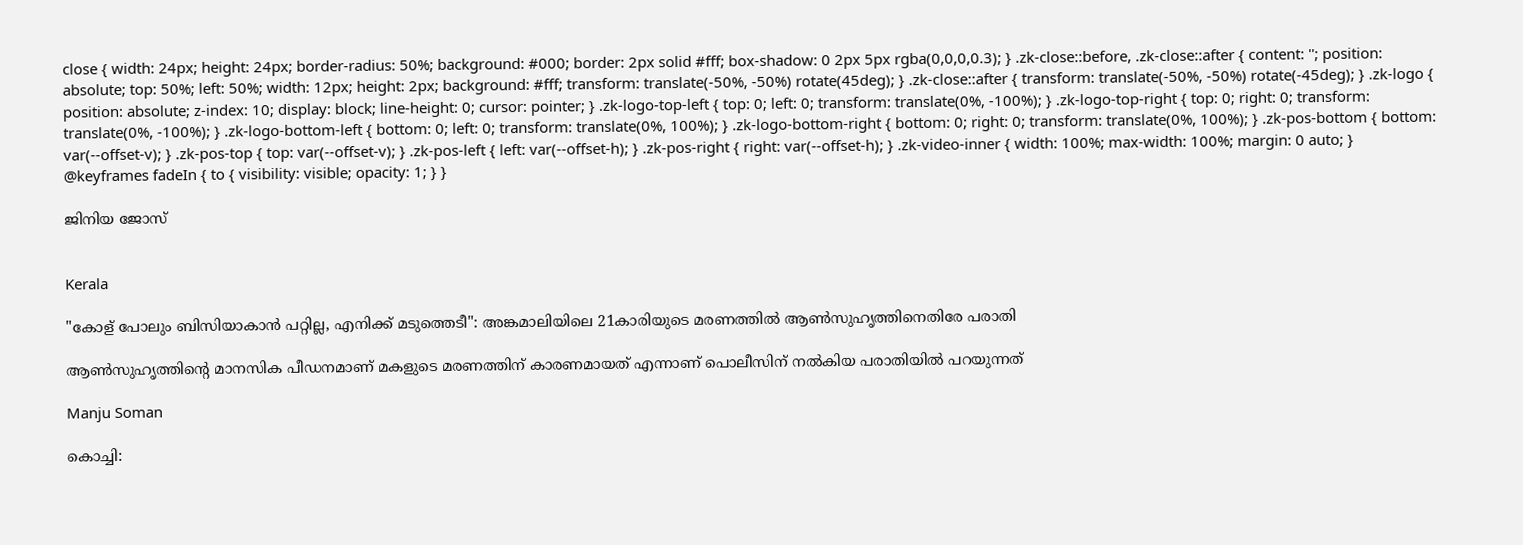close { width: 24px; height: 24px; border-radius: 50%; background: #000; border: 2px solid #fff; box-shadow: 0 2px 5px rgba(0,0,0,0.3); } .zk-close::before, .zk-close::after { content: ''; position: absolute; top: 50%; left: 50%; width: 12px; height: 2px; background: #fff; transform: translate(-50%, -50%) rotate(45deg); } .zk-close::after { transform: translate(-50%, -50%) rotate(-45deg); } .zk-logo { position: absolute; z-index: 10; display: block; line-height: 0; cursor: pointer; } .zk-logo-top-left { top: 0; left: 0; transform: translate(0%, -100%); } .zk-logo-top-right { top: 0; right: 0; transform: translate(0%, -100%); } .zk-logo-bottom-left { bottom: 0; left: 0; transform: translate(0%, 100%); } .zk-logo-bottom-right { bottom: 0; right: 0; transform: translate(0%, 100%); } .zk-pos-bottom { bottom: var(--offset-v); } .zk-pos-top { top: var(--offset-v); } .zk-pos-left { left: var(--offset-h); } .zk-pos-right { right: var(--offset-h); } .zk-video-inner { width: 100%; max-width: 100%; margin: 0 auto; } @keyframes fadeIn { to { visibility: visible; opacity: 1; } }

ജിനിയ ജോസ്


Kerala

"കോള് പോലും ബിസിയാകാൻ പറ്റില്ല, എനിക്ക് മടുത്തെടീ": അങ്കമാലിയിലെ 21കാരിയുടെ മരണത്തിൽ ആൺസുഹൃത്തിനെതിരേ പരാതി

ആൺസുഹൃത്തിന്റെ മാനസിക പീഡനമാണ് മകളുടെ മരണത്തിന് കാരണമായത് എന്നാണ് പൊലീസിന് നൽകിയ പരാതിയിൽ പറയുന്നത്

Manju Soman

കൊച്ചി: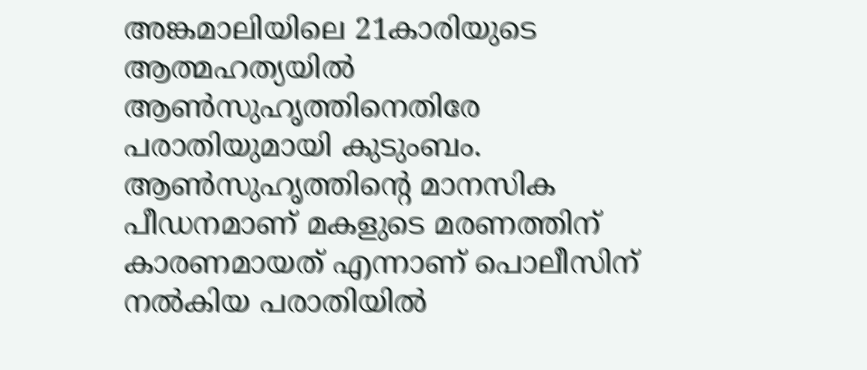അങ്കമാലിയിലെ 21കാരിയുടെ ആത്മഹത്യയിൽ ആൺസുഹൃത്തിനെതിരേ പരാതിയുമായി കുടുംബം. ആൺസുഹൃത്തിന്റെ മാനസിക പീഡനമാണ് മകളുടെ മരണത്തിന് കാരണമായത് എന്നാണ് പൊലീസിന് നൽകിയ പരാതിയിൽ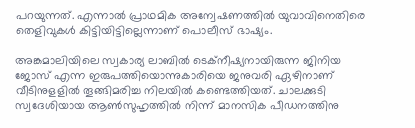പറയുന്നത്. എന്നാല്‍ പ്രാഥമിക അന്വേഷണത്തില്‍ യുവാവിനെതിരെ തെളിവുകള്‍ കിട്ടിയിട്ടില്ലെന്നാണ് പൊലീസ് ഭാഷ്യം.

അങ്കമാലിയിലെ സ്വകാര്യ ലാബില്‍ ടെക്നീഷ്യനായിരുന്ന ജിനിയ ജോസ് എന്ന ഇരുപത്തിയൊന്നുകാരിയെ ജനുവരി ഏഴിനാണ് വീടിനുളളില്‍ തൂങ്ങിമരിച്ച നിലയില്‍ കണ്ടെത്തിയത്. ചാലക്കുടി സ്വദേശിയായ ആണ്‍സുഹൃത്തില്‍ നിന്ന് മാനസിക പീഡനത്തിനു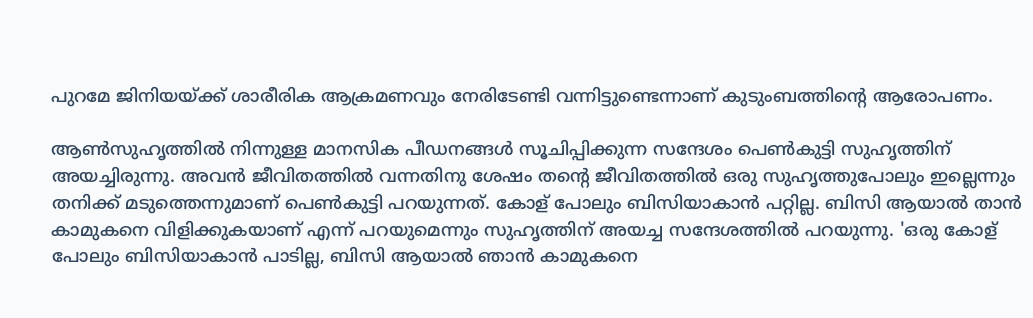പുറമേ ജിനിയയ്ക്ക് ശാരീരിക ആക്രമണവും നേരിടേണ്ടി വന്നിട്ടുണ്ടെന്നാണ് കുടുംബത്തിന്‍റെ ആരോപണം.

ആൺസുഹൃത്തിൽ നിന്നുള്ള മാനസിക പീഡനങ്ങൾ സൂചിപ്പിക്കുന്ന സന്ദേശം പെൺകുട്ടി സുഹൃത്തിന് അയച്ചിരുന്നു. അവൻ ജീവിതത്തിൽ വന്നതിനു ശേഷം തന്റെ ജീവിതത്തിൽ ഒരു സുഹൃത്തുപോലും ഇല്ലെന്നും തനിക്ക് മടുത്തെന്നുമാണ് പെൺകുട്ടി പറയുന്നത്. കോള് പോലും ബിസിയാകാൻ പറ്റില്ല. ബിസി ആയാൽ താൻ കാമുകനെ വിളിക്കുകയാണ് എന്ന് പറയുമെന്നും സുഹൃത്തിന് അയച്ച സന്ദേശത്തിൽ പറയുന്നു. 'ഒരു കോള് പോലും ബിസിയാകാൻ പാടില്ല, ബിസി ആയാൽ ഞാൻ കാമുകനെ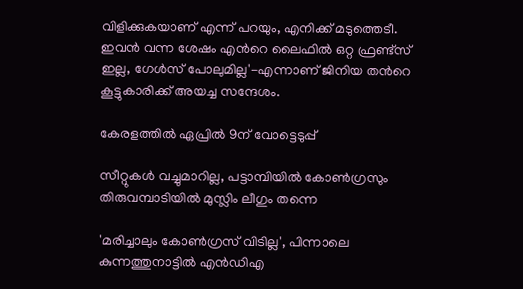വിളിക്കുകയാണ് എന്ന് പറയും, എനിക്ക് മടുത്തെടീ. ഇവൻ വന്ന ശേഷം എന്‍റെ ലൈഫിൽ ഒറ്റ ഫ്രണ്ട്സ് ഇല്ല, ഗേൾസ് പോലുമില്ല'-എന്നാണ് ജിനിയ തന്‍റെ കൂട്ടുകാരിക്ക് അയച്ച സന്ദേശം.

കേരളത്തിൽ ഏപ്രിൽ 9ന് വോട്ടെടുപ്പ്

സീറ്റുകൾ വച്ചുമാറില്ല, പട്ടാമ്പിയിൽ കോൺഗ്രസും തിരുവമ്പാടിയിൽ മുസ്ലിം ലീഗും തന്നെ

'മരിച്ചാലും കോൺ‌ഗ്രസ് വിടില്ല', പിന്നാലെ കുന്നത്തുനാട്ടിൽ എൻ‌ഡിഎ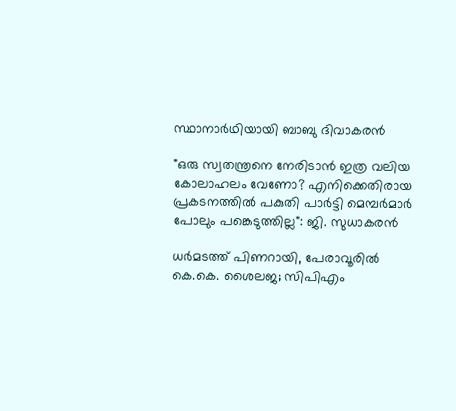സ്ഥാനാർഥിയായി ബാബു ദിവാകരൻ

"ഒരു സ്വതന്ത്രനെ നേരിടാൻ ഇത്ര വലിയ കോലാഹലം വേണോ? എനിക്കെതിരായ പ്രകടനത്തിൽ പകുതി പാർട്ടി മെമ്പർമാർ പോലും പങ്കെടുത്തില്ല": ജി. സുധാകരൻ

ധർമടത്ത് പിണറായി, പേരാവൂരിൽ കെ.കെ. ശൈലജ; സിപിഎം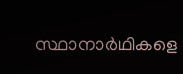സ്ഥാനാർഥികളെ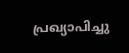പ്രഖ്യാപിച്ചു